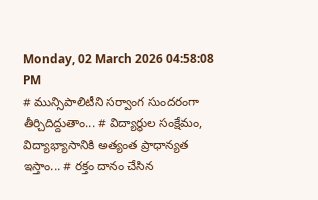Monday, 02 March 2026 04:58:08 PM
# మున్సిపాలిటీని సర్వాంగ సుందరంగా తీర్చిదిద్దుతాం... # విద్యార్థుల సంక్షేమం, విద్యాభ్యాసానికి అత్యంత ప్రాధాన్యత ఇస్తాం... # రక్తం దానం చేసిన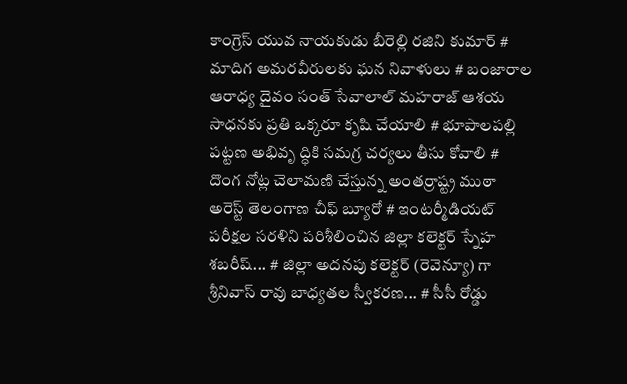కాంగ్రెస్ యువ నాయకుడు బీరెల్లి రజిని కుమార్ # మాదిగ అమరవీరులకు ఘన నివాళులు # బంజారాల ఆరాధ్య దైవం సంత్ సేవాలాల్ మహరాజ్ ఆశయ సాధనకు ప్రతి ఒక్కరూ కృషి చేయాలి # భూపాలపల్లి పట్టణ అభివృ ద్ధికి సమగ్ర చర్యలు తీసు కోవాలి # దొంగ నోట్ల చెలామణి చేస్తున్న అంతర్రాష్ట్ర ముఠా అరెస్ట్ తెలంగాణ చీఫ్ బ్యూరో # ఇంటర్మీడియట్ పరీక్షల సరళిని పరిశీలించిన జిల్లా కలెక్టర్ స్నేహ శబరీష్... # జిల్లా అదనపు కలెక్టర్ (రెవెన్యూ) గా శ్రీనివాస్ రావు బాధ్యతల స్వీకరణ... # సీసీ రోడ్డు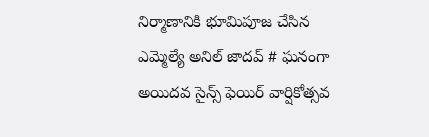నిర్మాణానికి భూమిపూజ చేసిన ఎమ్మెల్యే అనిల్ జాదవ్ # ఘనంగా అయిదవ సైన్స్ ఫెయిర్ వార్షికోత్సవ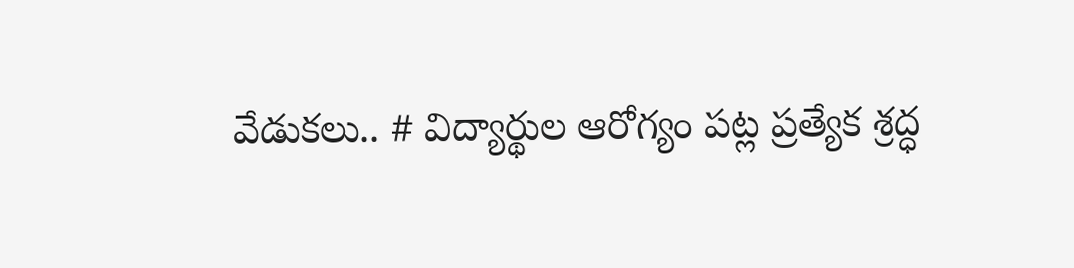వేడుకలు.. # విద్యార్థుల ఆరోగ్యం పట్ల ప్రత్యేక శ్రద్ధ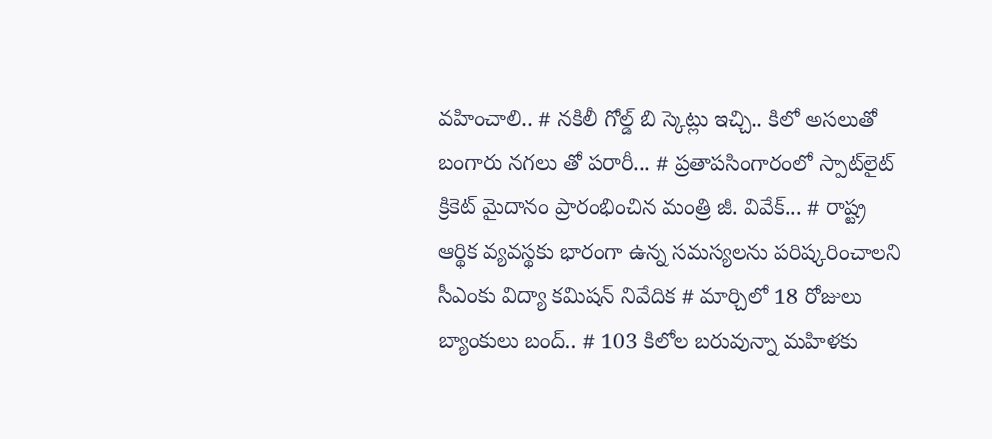వహించాలి.. # నకిలీ గోల్డ్ బి స్కెట్లు ఇచ్చి.. కిలో అసలుతో బంగారు నగలు తో పరారీ... # ప్రతాపసింగారంలో స్పాట్‌లైట్ క్రికెట్ మైదానం ప్రారంభించిన మంత్రి జీ. వివేక్... # రాష్ట్ర ఆర్థిక వ్యవస్థకు భారంగా ఉన్న సమస్యలను పరిష్కరించాలని సీఎంకు విద్యా కమిషన్ నివేదిక # మార్చిలో 18 రోజులు బ్యాంకులు బంద్.. # 103 కిలోల బరువున్నా మహిళకు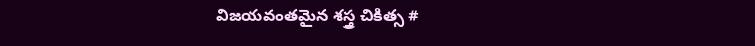విజయవంతమైన శస్త్ర చికిత్స #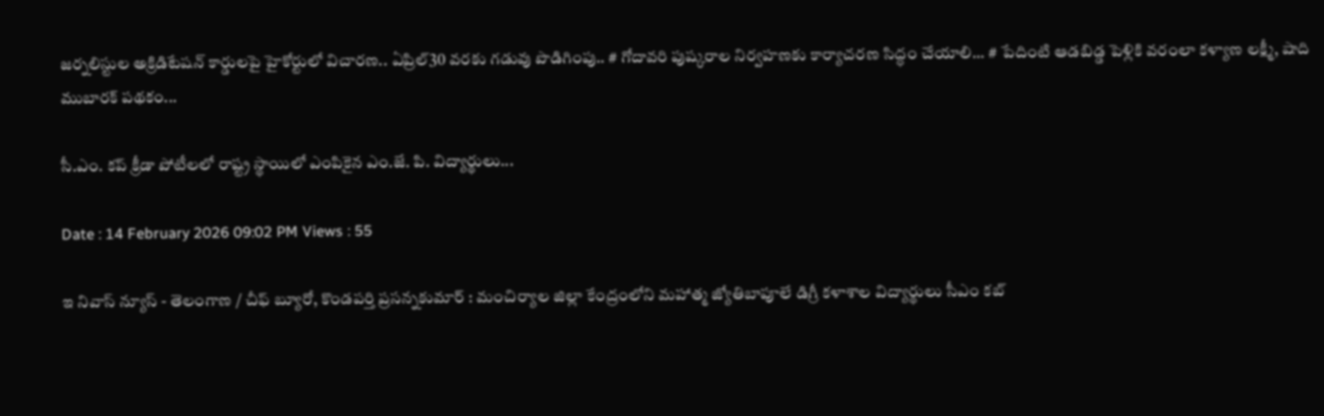జర్నలిస్టుల అక్రిడిటేషన్ కార్డులపై హైకోర్టులో విచారణ.. ఏప్రిల్30 వరకు గడువు పొడిగింపు.. # గోదావరి పుష్కరాల నిర్వహణకు కార్యాచరణ సిద్ధం చేయాలి... # పేదింటి ఆడబిడ్డ పెళ్లికి వరంలా కళ్యాణ లక్ష్మీ, షాది ముబారక్ పథకం...

సీ.ఎం. కప్ క్రీడా పోటీలలో రాష్ట్ర స్థాయిలో ఎంపికైన ఎం.జే. పి. విద్యార్థులు...

Date : 14 February 2026 09:02 PM Views : 55

ఇ నివాస్ న్యూస్ - తెలంగాణ / చీఫ్ బ్యూరో, కొండపర్తి ప్రసన్నకుమార్ : మంచిర్యాల జిల్లా కేంద్రంలోని మహాత్మ జ్యోతిబాపూలే డిగ్రీ కళాశాల విద్యార్థులు సీఎం కబ్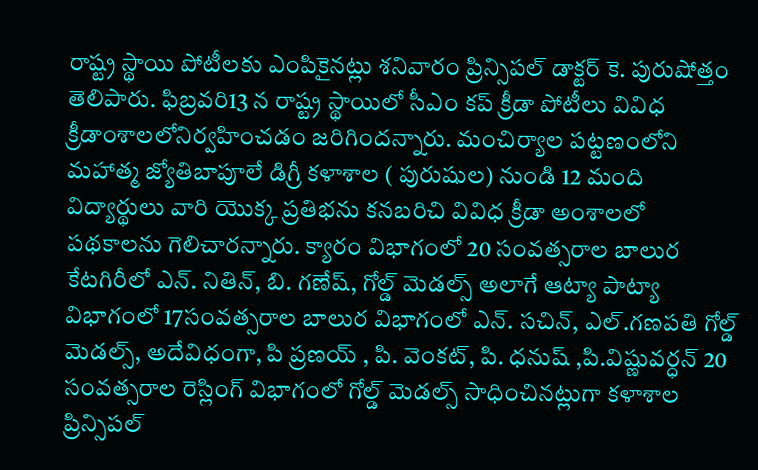రాష్ట్ర స్థాయి పోటీలకు ఎంపికైనట్లు శనివారం ప్రిన్సిపల్ డాక్టర్ కె. పురుషోత్తం తెలిపారు. ఫిబ్రవరి13 న రాష్ట్ర స్థాయిలో సీఎం కప్ క్రీడా పోటీలు వివిధ క్రీడాంశాలలోనిర్వహించడం జరిగిందన్నారు. మంచిర్యాల పట్టణంలోని మహాత్మ జ్యోతిబాపూలే డిగ్రీ కళాశాల ( పురుషుల) నుండి 12 మంది విద్యార్థులు వారి యొక్క ప్రతిభను కనబరిచి వివిధ క్రీడా అంశాలలో పథకాలను గెలిచారన్నారు. క్యారం విభాగంలో 20 సంవత్సరాల బాలుర కేటగిరీలో ఎన్. నితిన్, బి. గణేష్, గోల్డ్ మెడల్స్ అలాగే ఆట్యా పాట్యా విభాగంలో 17సంవత్సరాల బాలుర విభాగంలో ఎన్. సచిన్, ఎల్.గణపతి గోల్డ్ మెడల్స్, అదేవిధంగా, పి ప్రణయ్ , పి. వెంకట్, పి. ధనుష్ ,పి.విష్ణువర్ధన్ 20 సంవత్సరాల రెస్లింగ్ విభాగంలో గోల్డ్ మెడల్స్ సాధించినట్లుగా కళాశాల ప్రిన్సిపల్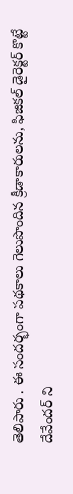తెలిపారు . ఈ సందర్భంగా పథకాలు గెలుపొందిన క్రీడాకారులను, ఫిజికల్ డైరెక్టర్ కొట్టే దేవేందర్ ని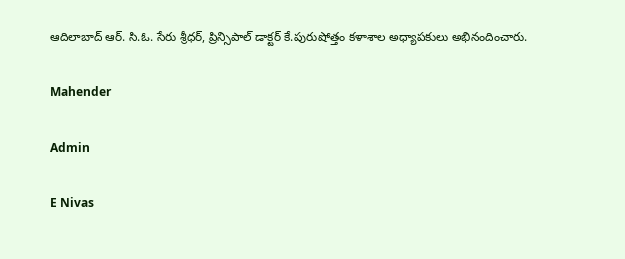ఆదిలాబాద్ ఆర్. సి.ఓ. సేరు శ్రీధర్, ప్రిన్సిపాల్ డాక్టర్ కే.పురుషోత్తం కళాశాల అధ్యాపకులు అభినందించారు.

Mahender

Admin

E Nivas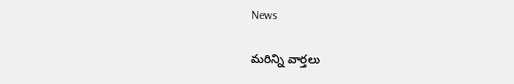News

మరిన్ని వార్తలు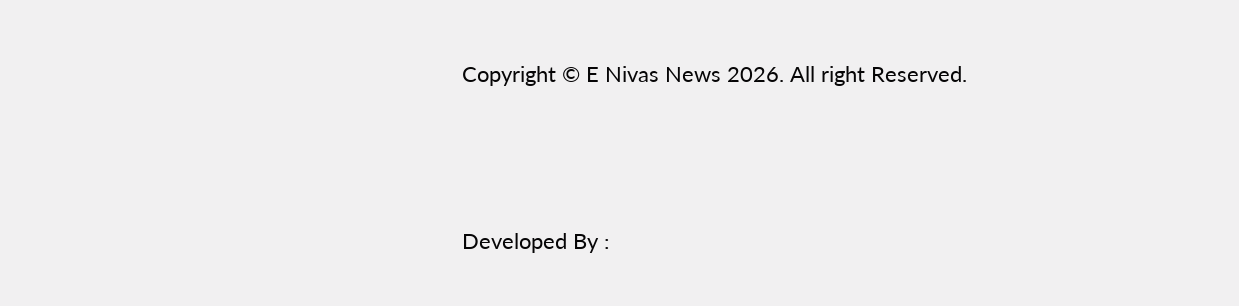Copyright © E Nivas News 2026. All right Reserved.



Developed By :